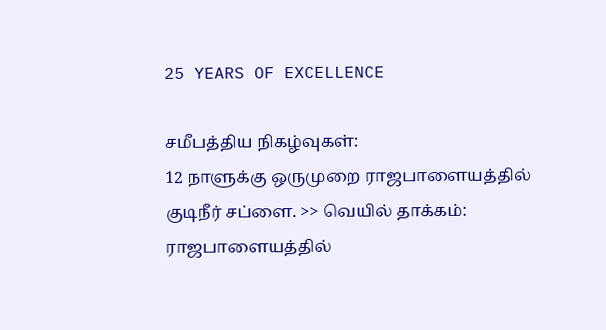25 YEARS OF EXCELLENCE

சமீபத்திய நிகழ்வுகள்:
12 நாளுக்கு ஒருமுறை ராஜபாளையத்தில் குடிநீர் சப்ளை. >> வெயில் தாக்கம்: ராஜபாளையத்தில்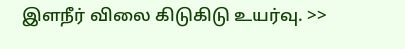இளநீர் விலை கிடுகிடு உயர்வு. >>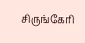சிருங்கேரி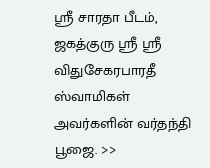ஸ்ரீ சாரதா பீடம், ஜகத்குரு ஸ்ரீ ஸ்ரீ விதுசேகரபாரதீ ஸ்வாமிகள் அவர்களின் வர்தந்தி பூஜை. >>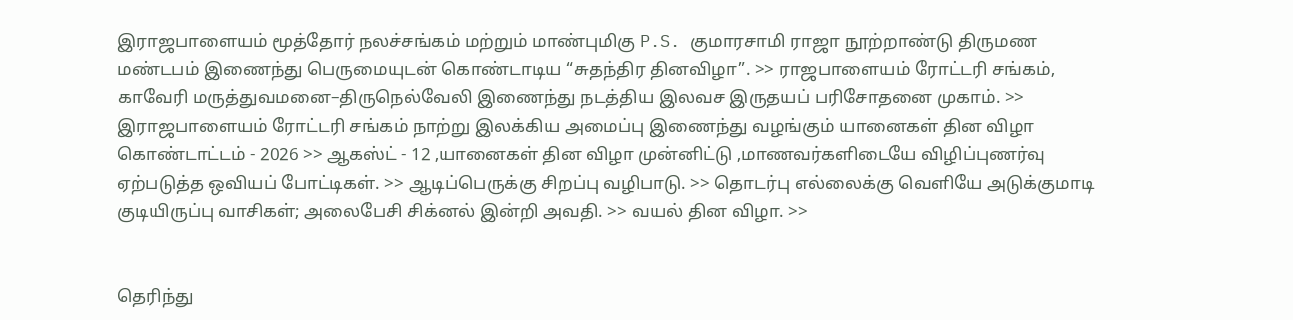இராஜபாளையம் மூத்தோர் நலச்சங்கம் மற்றும் மாண்புமிகு P.S. குமாரசாமி ராஜா நூற்றாண்டு திருமண மண்டபம் இணைந்து பெருமையுடன் கொண்டாடிய “சுதந்திர தினவிழா”. >> ராஜபாளையம் ரோட்டரி சங்கம், காவேரி மருத்துவமனை–திருநெல்வேலி இணைந்து நடத்திய இலவச இருதயப் பரிசோதனை முகாம். >> இராஜபாளையம் ரோட்டரி சங்கம் நாற்று இலக்கிய அமைப்பு இணைந்து வழங்கும் யானைகள் தின விழா கொண்டாட்டம் - 2026 >> ஆகஸ்ட் - 12 ,யானைகள் தின விழா முன்னிட்டு ,மாணவர்களிடையே விழிப்புணர்வு ஏற்படுத்த ஒவியப் போட்டிகள். >> ஆடிப்பெருக்கு சிறப்பு வழிபாடு. >> தொடர்பு எல்லைக்கு வெளியே அடுக்குமாடி குடியிருப்பு வாசிகள்; அலைபேசி சிக்னல் இன்றி அவதி. >> வயல் தின விழா. >>


தெரிந்து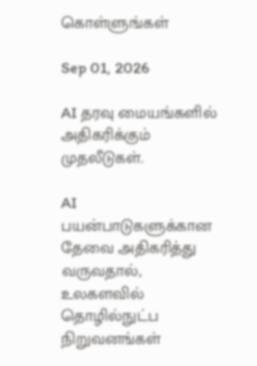கொள்ளுங்கள்

Sep 01, 2026

AI தரவு மையங்களில் அதிகரிக்கும் முதலீடுகள்.

AI பயன்பாடுகளுக்கான தேவை அதிகரித்து வருவதால், உலகளவில் தொழில்நுட்ப நிறுவனங்கள்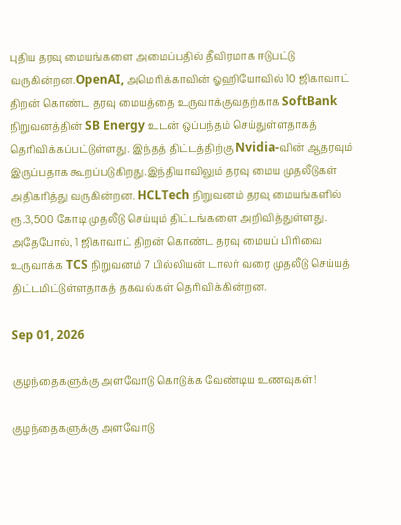புதிய தரவு மையங்களை அமைப்பதில் தீவிரமாக ஈடுபட்டு வருகின்றன.OpenAI, அமெரிக்காவின் ஓஹியோவில் 10 ஜிகாவாட் திறன் கொண்ட தரவு மையத்தை உருவாக்குவதற்காக SoftBank நிறுவனத்தின் SB Energy உடன் ஒப்பந்தம் செய்துள்ளதாகத் தெரிவிக்கப்பட்டுள்ளது. இந்தத் திட்டத்திற்கு Nvidia-வின் ஆதரவும் இருப்பதாக கூறப்படுகிறது.இந்தியாவிலும் தரவு மைய முதலீடுகள் அதிகரித்து வருகின்றன. HCLTech நிறுவனம் தரவு மையங்களில் ரூ.3,500 கோடி முதலீடு செய்யும் திட்டங்களை அறிவித்துள்ளது. அதேபோல், 1 ஜிகாவாட் திறன் கொண்ட தரவு மையப் பிரிவை உருவாக்க TCS நிறுவனம் 7 பில்லியன் டாலர் வரை முதலீடு செய்யத் திட்டமிட்டுள்ளதாகத் தகவல்கள் தெரிவிக்கின்றன.

Sep 01, 2026

குழந்தைகளுக்கு அளவோடு கொடுக்க வேண்டிய உணவுகள்!

குழந்தைகளுக்கு அளவோடு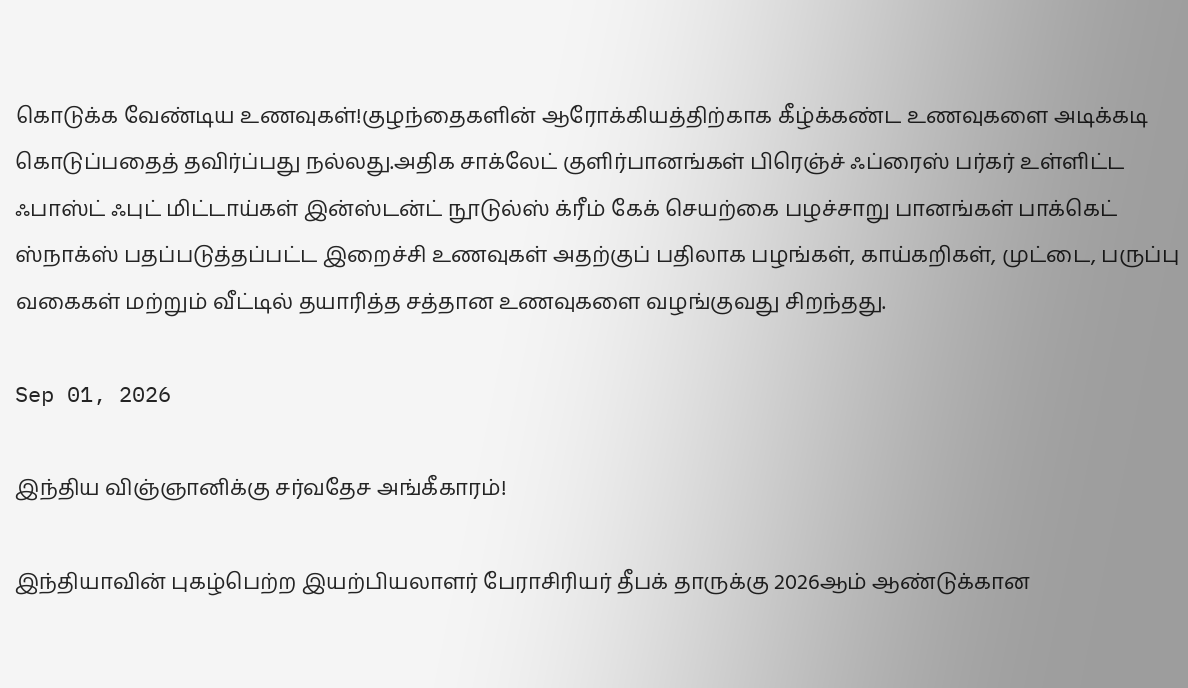கொடுக்க வேண்டிய உணவுகள்!குழந்தைகளின் ஆரோக்கியத்திற்காக கீழ்க்கண்ட உணவுகளை அடிக்கடி கொடுப்பதைத் தவிர்ப்பது நல்லது.அதிக சாக்லேட் குளிர்பானங்கள் பிரெஞ்ச் ஃப்ரைஸ் பர்கர் உள்ளிட்ட ஃபாஸ்ட் ஃபுட் மிட்டாய்கள் இன்ஸ்டன்ட் நூடுல்ஸ் க்ரீம் கேக் செயற்கை பழச்சாறு பானங்கள் பாக்கெட் ஸ்நாக்ஸ் பதப்படுத்தப்பட்ட இறைச்சி உணவுகள் அதற்குப் பதிலாக பழங்கள், காய்கறிகள், முட்டை, பருப்பு வகைகள் மற்றும் வீட்டில் தயாரித்த சத்தான உணவுகளை வழங்குவது சிறந்தது.

Sep 01, 2026

இந்திய விஞ்ஞானிக்கு சர்வதேச அங்கீகாரம்!

இந்தியாவின் புகழ்பெற்ற இயற்பியலாளர் பேராசிரியர் தீபக் தாருக்கு 2026ஆம் ஆண்டுக்கான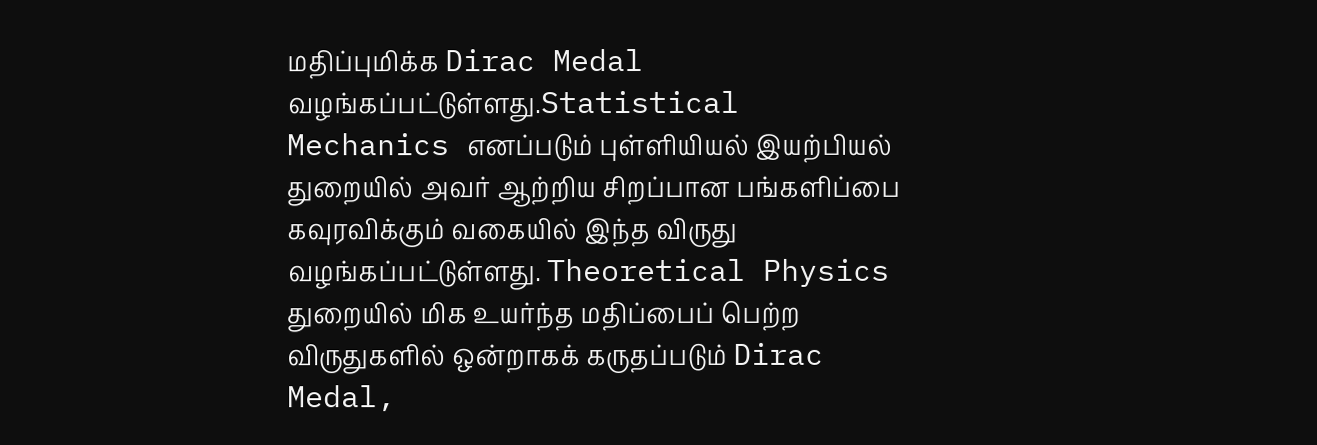மதிப்புமிக்க Dirac Medal வழங்கப்பட்டுள்ளது.Statistical Mechanics எனப்படும் புள்ளியியல் இயற்பியல் துறையில் அவர் ஆற்றிய சிறப்பான பங்களிப்பை கவுரவிக்கும் வகையில் இந்த விருது வழங்கப்பட்டுள்ளது. Theoretical Physics துறையில் மிக உயர்ந்த மதிப்பைப் பெற்ற விருதுகளில் ஒன்றாகக் கருதப்படும் Dirac Medal,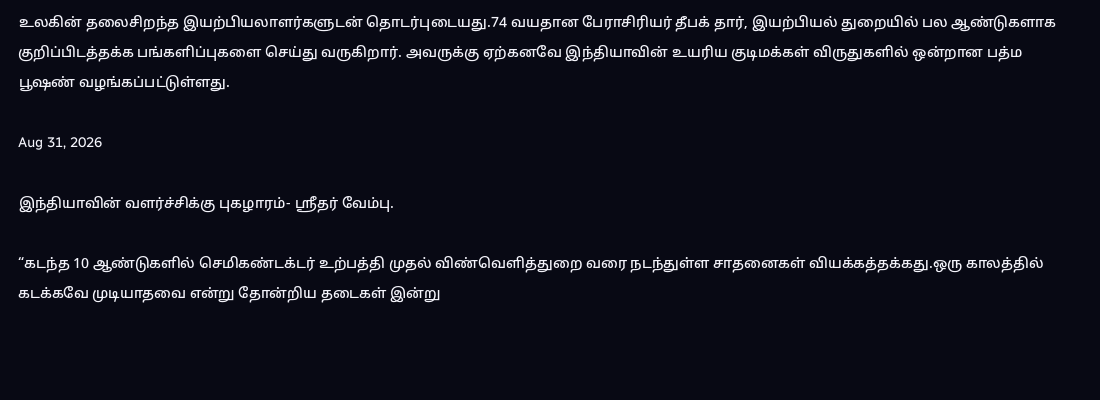உலகின் தலைசிறந்த இயற்பியலாளர்களுடன் தொடர்புடையது.74 வயதான பேராசிரியர் தீபக் தார், இயற்பியல் துறையில் பல ஆண்டுகளாக குறிப்பிடத்தக்க பங்களிப்புகளை செய்து வருகிறார். அவருக்கு ஏற்கனவே இந்தியாவின் உயரிய குடிமக்கள் விருதுகளில் ஒன்றான பத்ம பூஷண் வழங்கப்பட்டுள்ளது.

Aug 31, 2026

இந்தியாவின் வளர்ச்சிக்கு புகழாரம்- ஸ்ரீதர் வேம்பு.

“கடந்த 10 ஆண்டுகளில் செமிகண்டக்டர் உற்பத்தி முதல் விண்வெளித்துறை வரை நடந்துள்ள சாதனைகள் வியக்கத்தக்கது.ஒரு காலத்தில் கடக்கவே முடியாதவை என்று தோன்றிய தடைகள் இன்று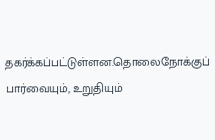தகர்க்கப்பட்டுள்ளன.தொலைநோக்குப் பார்வையும், உறுதியும்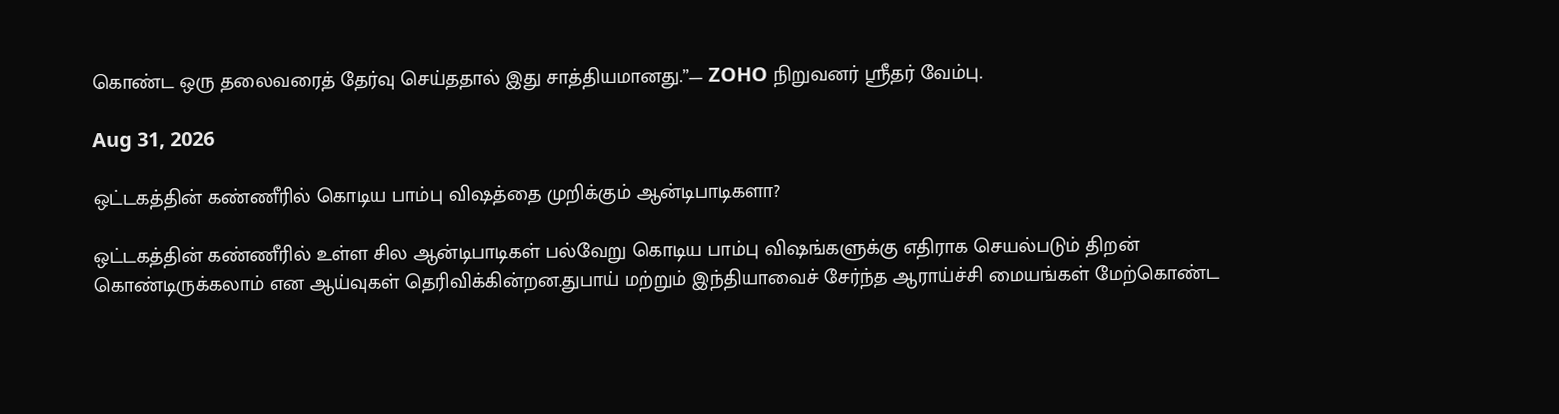கொண்ட ஒரு தலைவரைத் தேர்வு செய்ததால் இது சாத்தியமானது.”— ZOHO நிறுவனர் ஸ்ரீதர் வேம்பு.

Aug 31, 2026

ஒட்டகத்தின் கண்ணீரில் கொடிய பாம்பு விஷத்தை முறிக்கும் ஆன்டிபாடிகளா?

ஒட்டகத்தின் கண்ணீரில் உள்ள சில ஆன்டிபாடிகள் பல்வேறு கொடிய பாம்பு விஷங்களுக்கு எதிராக செயல்படும் திறன் கொண்டிருக்கலாம் என ஆய்வுகள் தெரிவிக்கின்றன.துபாய் மற்றும் இந்தியாவைச் சேர்ந்த ஆராய்ச்சி மையங்கள் மேற்கொண்ட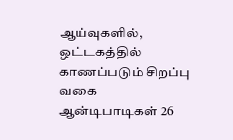ஆய்வுகளில், ஒட்டகத்தில் காணப்படும் சிறப்பு வகை ஆன்டிபாடிகள் 26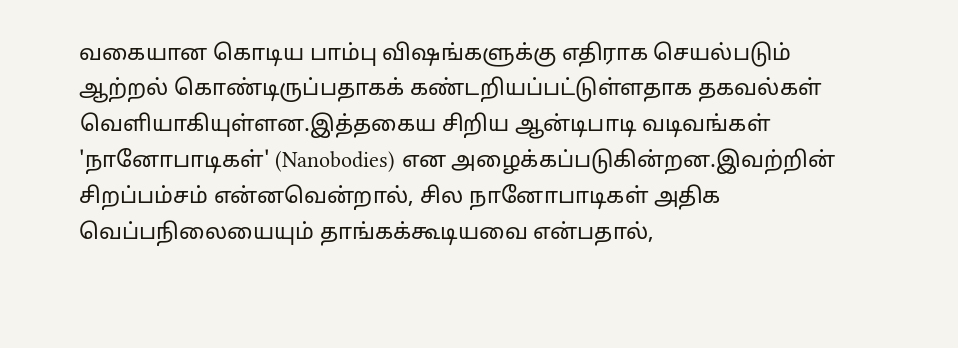வகையான கொடிய பாம்பு விஷங்களுக்கு எதிராக செயல்படும் ஆற்றல் கொண்டிருப்பதாகக் கண்டறியப்பட்டுள்ளதாக தகவல்கள் வெளியாகியுள்ளன.இத்தகைய சிறிய ஆன்டிபாடி வடிவங்கள் 'நானோபாடிகள்' (Nanobodies) என அழைக்கப்படுகின்றன.இவற்றின் சிறப்பம்சம் என்னவென்றால், சில நானோபாடிகள் அதிக வெப்பநிலையையும் தாங்கக்கூடியவை என்பதால்,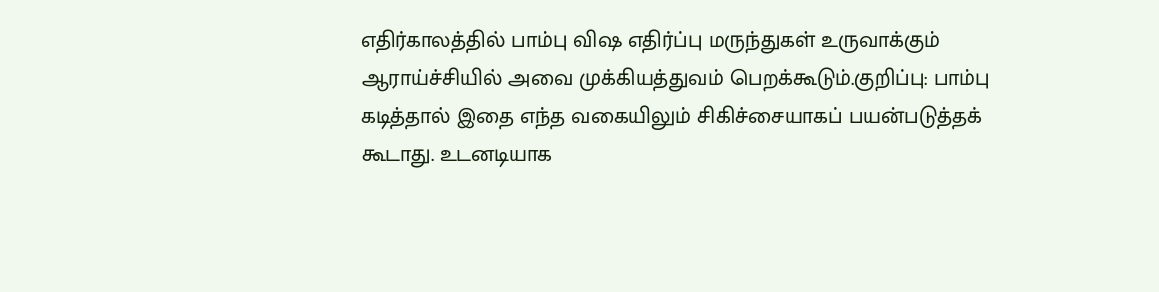எதிர்காலத்தில் பாம்பு விஷ எதிர்ப்பு மருந்துகள் உருவாக்கும் ஆராய்ச்சியில் அவை முக்கியத்துவம் பெறக்கூடும்.குறிப்பு: பாம்பு கடித்தால் இதை எந்த வகையிலும் சிகிச்சையாகப் பயன்படுத்தக் கூடாது. உடனடியாக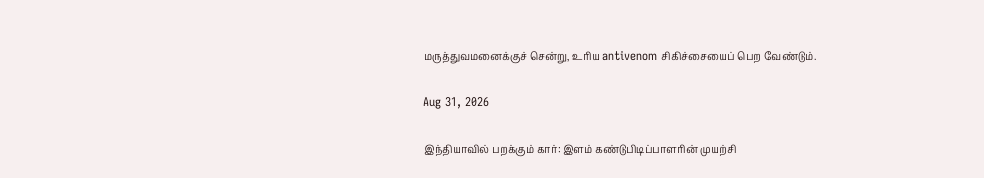மருத்துவமனைக்குச் சென்று, உரிய antivenom சிகிச்சையைப் பெற வேண்டும்.

Aug 31, 2026

இந்தியாவில் பறக்கும் கார்: இளம் கண்டுபிடிப்பாளரின் முயற்சி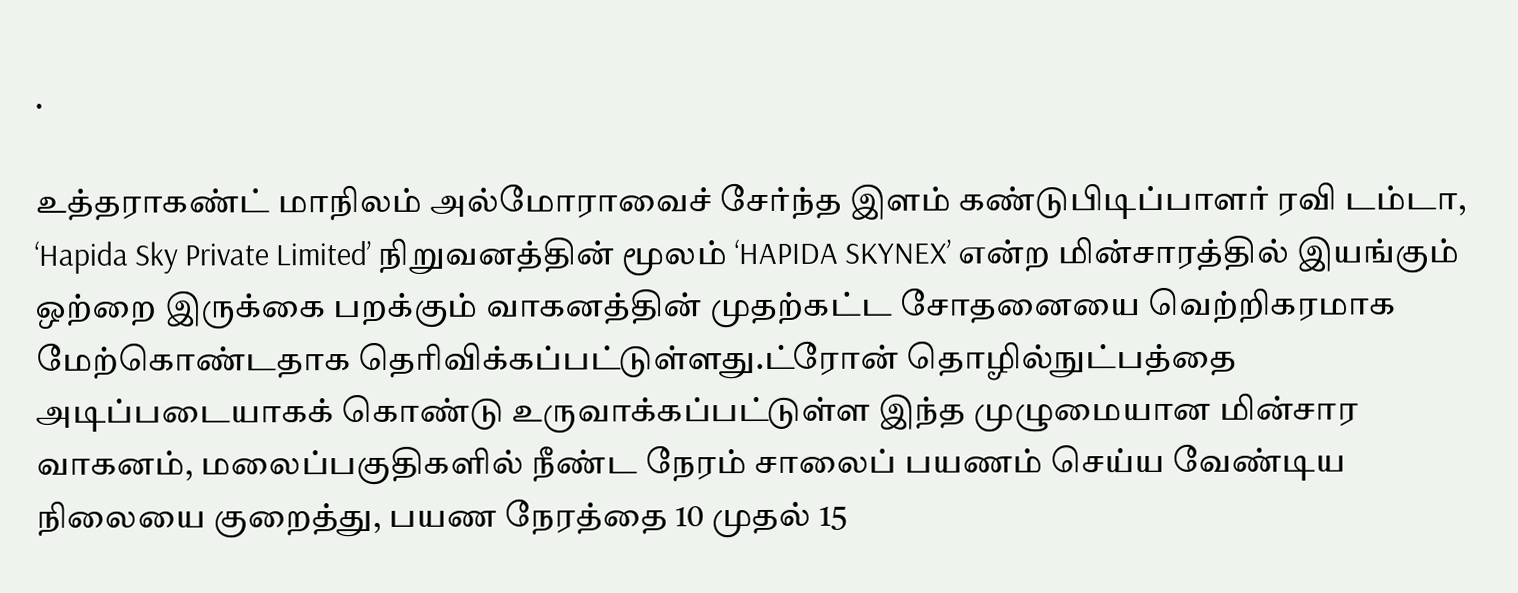.

உத்தராகண்ட் மாநிலம் அல்மோராவைச் சேர்ந்த இளம் கண்டுபிடிப்பாளர் ரவி டம்டா, ‘Hapida Sky Private Limited’ நிறுவனத்தின் மூலம் ‘HAPIDA SKYNEX’ என்ற மின்சாரத்தில் இயங்கும் ஒற்றை இருக்கை பறக்கும் வாகனத்தின் முதற்கட்ட சோதனையை வெற்றிகரமாக மேற்கொண்டதாக தெரிவிக்கப்பட்டுள்ளது.ட்ரோன் தொழில்நுட்பத்தை அடிப்படையாகக் கொண்டு உருவாக்கப்பட்டுள்ள இந்த முழுமையான மின்சார வாகனம், மலைப்பகுதிகளில் நீண்ட நேரம் சாலைப் பயணம் செய்ய வேண்டிய நிலையை குறைத்து, பயண நேரத்தை 10 முதல் 15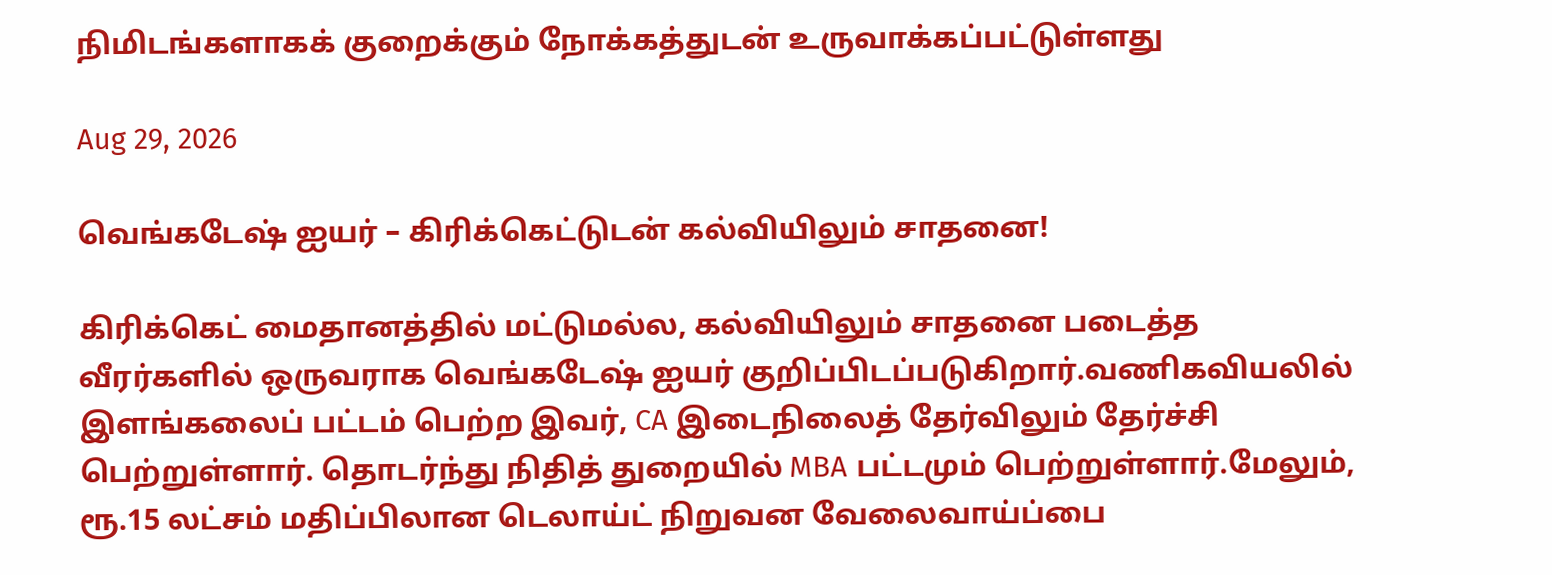நிமிடங்களாகக் குறைக்கும் நோக்கத்துடன் உருவாக்கப்பட்டுள்ளது

Aug 29, 2026

வெங்கடேஷ் ஐயர் – கிரிக்கெட்டுடன் கல்வியிலும் சாதனை!

கிரிக்கெட் மைதானத்தில் மட்டுமல்ல, கல்வியிலும் சாதனை படைத்த வீரர்களில் ஒருவராக வெங்கடேஷ் ஐயர் குறிப்பிடப்படுகிறார்.வணிகவியலில் இளங்கலைப் பட்டம் பெற்ற இவர், CA இடைநிலைத் தேர்விலும் தேர்ச்சி பெற்றுள்ளார். தொடர்ந்து நிதித் துறையில் MBA பட்டமும் பெற்றுள்ளார்.மேலும், ரூ.15 லட்சம் மதிப்பிலான டெலாய்ட் நிறுவன வேலைவாய்ப்பை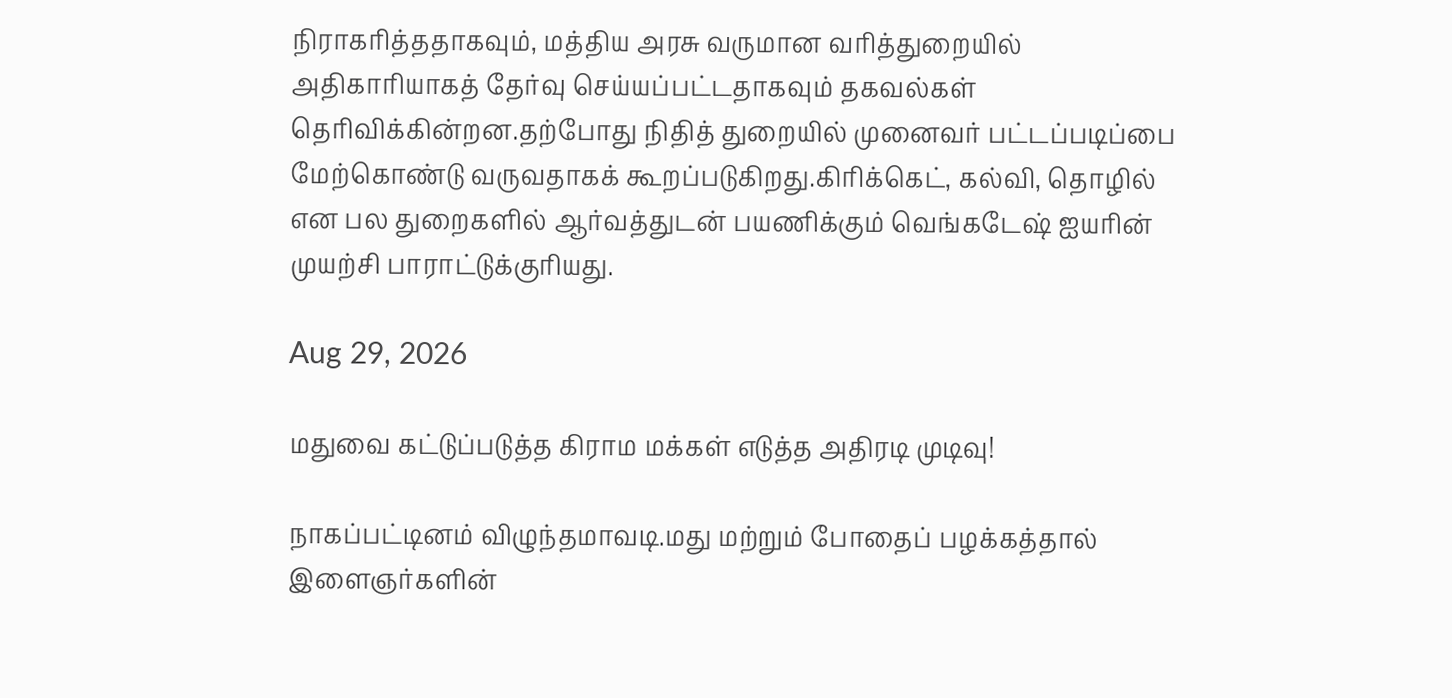நிராகரித்ததாகவும், மத்திய அரசு வருமான வரித்துறையில் அதிகாரியாகத் தேர்வு செய்யப்பட்டதாகவும் தகவல்கள் தெரிவிக்கின்றன.தற்போது நிதித் துறையில் முனைவர் பட்டப்படிப்பை மேற்கொண்டு வருவதாகக் கூறப்படுகிறது.கிரிக்கெட், கல்வி, தொழில் என பல துறைகளில் ஆர்வத்துடன் பயணிக்கும் வெங்கடேஷ் ஐயரின் முயற்சி பாராட்டுக்குரியது.

Aug 29, 2026

மதுவை கட்டுப்படுத்த கிராம மக்கள் எடுத்த அதிரடி முடிவு!

நாகப்பட்டினம் விழுந்தமாவடி.மது மற்றும் போதைப் பழக்கத்தால் இளைஞர்களின்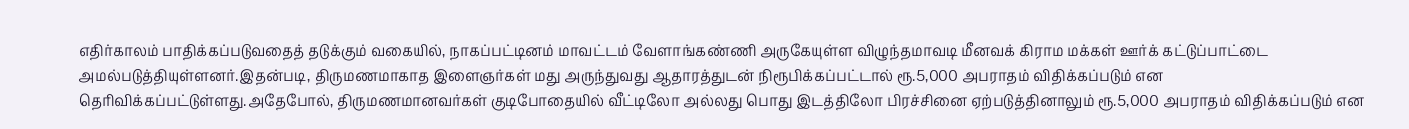எதிர்காலம் பாதிக்கப்படுவதைத் தடுக்கும் வகையில், நாகப்பட்டினம் மாவட்டம் வேளாங்கண்ணி அருகேயுள்ள விழுந்தமாவடி மீனவக் கிராம மக்கள் ஊர்க் கட்டுப்பாட்டை அமல்படுத்தியுள்ளனர்.இதன்படி, திருமணமாகாத இளைஞர்கள் மது அருந்துவது ஆதாரத்துடன் நிரூபிக்கப்பட்டால் ரூ.5,000 அபராதம் விதிக்கப்படும் என தெரிவிக்கப்பட்டுள்ளது.அதேபோல், திருமணமானவர்கள் குடிபோதையில் வீட்டிலோ அல்லது பொது இடத்திலோ பிரச்சினை ஏற்படுத்தினாலும் ரூ.5,000 அபராதம் விதிக்கப்படும் என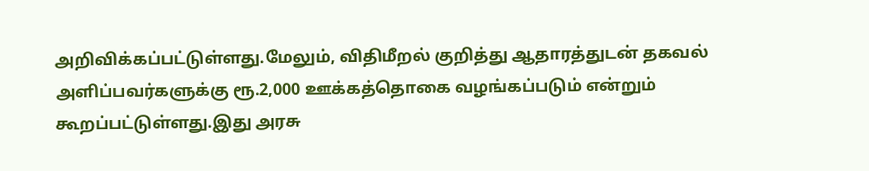அறிவிக்கப்பட்டுள்ளது.மேலும், விதிமீறல் குறித்து ஆதாரத்துடன் தகவல் அளிப்பவர்களுக்கு ரூ.2,000 ஊக்கத்தொகை வழங்கப்படும் என்றும் கூறப்பட்டுள்ளது.இது அரசு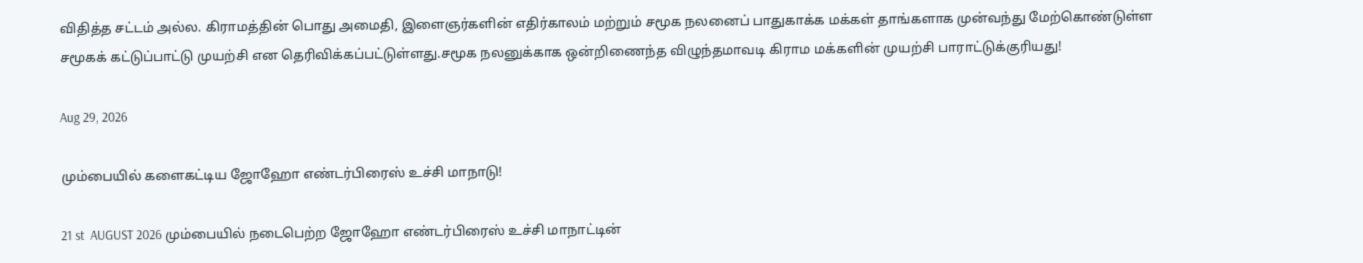விதித்த சட்டம் அல்ல. கிராமத்தின் பொது அமைதி, இளைஞர்களின் எதிர்காலம் மற்றும் சமூக நலனைப் பாதுகாக்க மக்கள் தாங்களாக முன்வந்து மேற்கொண்டுள்ள சமூகக் கட்டுப்பாட்டு முயற்சி என தெரிவிக்கப்பட்டுள்ளது.சமூக நலனுக்காக ஒன்றிணைந்த விழுந்தமாவடி கிராம மக்களின் முயற்சி பாராட்டுக்குரியது!

Aug 29, 2026

மும்பையில் களைகட்டிய ஜோஹோ எண்டர்பிரைஸ் உச்சி மாநாடு!

21 st  AUGUST 2026 மும்பையில் நடைபெற்ற ஜோஹோ எண்டர்பிரைஸ் உச்சி மாநாட்டின்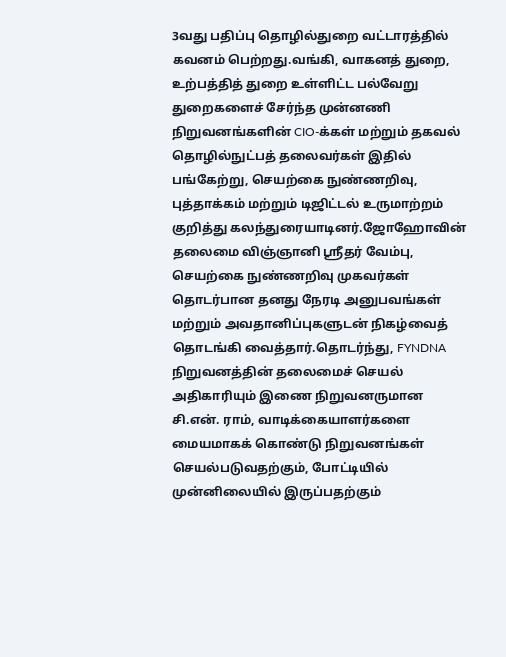3வது பதிப்பு தொழில்துறை வட்டாரத்தில் கவனம் பெற்றது.வங்கி, வாகனத் துறை, உற்பத்தித் துறை உள்ளிட்ட பல்வேறு துறைகளைச் சேர்ந்த முன்னணி நிறுவனங்களின் CIO-க்கள் மற்றும் தகவல் தொழில்நுட்பத் தலைவர்கள் இதில் பங்கேற்று, செயற்கை நுண்ணறிவு, புத்தாக்கம் மற்றும் டிஜிட்டல் உருமாற்றம் குறித்து கலந்துரையாடினர்.ஜோஹோவின் தலைமை விஞ்ஞானி ஸ்ரீதர் வேம்பு, செயற்கை நுண்ணறிவு முகவர்கள் தொடர்பான தனது நேரடி அனுபவங்கள் மற்றும் அவதானிப்புகளுடன் நிகழ்வைத் தொடங்கி வைத்தார்.தொடர்ந்து, FYNDNA நிறுவனத்தின் தலைமைச் செயல் அதிகாரியும் இணை நிறுவனருமான சி.என். ராம், வாடிக்கையாளர்களை மையமாகக் கொண்டு நிறுவனங்கள் செயல்படுவதற்கும், போட்டியில் முன்னிலையில் இருப்பதற்கும்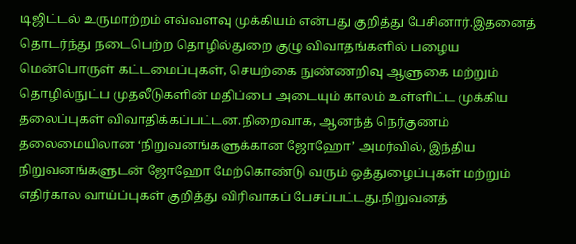டிஜிட்டல் உருமாற்றம் எவ்வளவு முக்கியம் என்பது குறித்து பேசினார்.இதனைத் தொடர்ந்து நடைபெற்ற தொழில்துறை குழு விவாதங்களில் பழைய மென்பொருள் கட்டமைப்புகள், செயற்கை நுண்ணறிவு ஆளுகை மற்றும் தொழில்நுட்ப முதலீடுகளின் மதிப்பை அடையும் காலம் உள்ளிட்ட முக்கிய தலைப்புகள் விவாதிக்கப்பட்டன.நிறைவாக, ஆனந்த் நெர்குணம் தலைமையிலான ‘நிறுவனங்களுக்கான ஜோஹோ’ அமர்வில், இந்திய நிறுவனங்களுடன் ஜோஹோ மேற்கொண்டு வரும் ஒத்துழைப்புகள் மற்றும் எதிர்கால வாய்ப்புகள் குறித்து விரிவாகப் பேசப்பட்டது.நிறுவனத்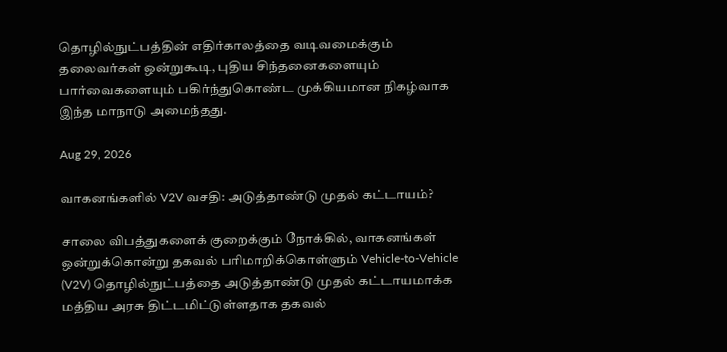தொழில்நுட்பத்தின் எதிர்காலத்தை வடிவமைக்கும் தலைவர்கள் ஒன்றுகூடி, புதிய சிந்தனைகளையும் பார்வைகளையும் பகிர்ந்துகொண்ட முக்கியமான நிகழ்வாக இந்த மாநாடு அமைந்தது.

Aug 29, 2026

வாகனங்களில் V2V வசதி: அடுத்தாண்டு முதல் கட்டாயம்?

சாலை விபத்துகளைக் குறைக்கும் நோக்கில், வாகனங்கள் ஒன்றுக்கொன்று தகவல் பரிமாறிக்கொள்ளும் Vehicle-to-Vehicle (V2V) தொழில்நுட்பத்தை அடுத்தாண்டு முதல் கட்டாயமாக்க மத்திய அரசு திட்டமிட்டுள்ளதாக தகவல்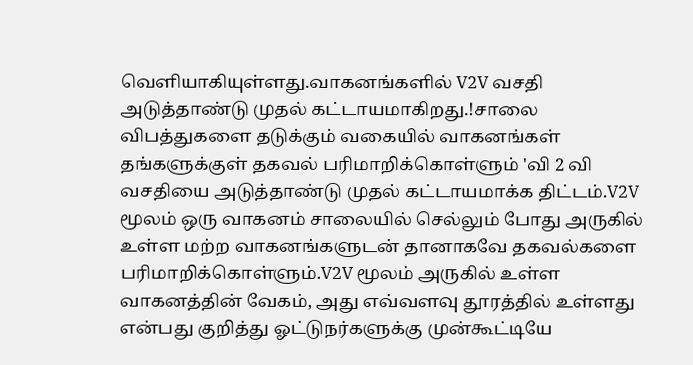வெளியாகியுள்ளது.வாகனங்களில் V2V வசதி அடுத்தாண்டு முதல் கட்டாயமாகிறது.!சாலை விபத்துகளை தடுக்கும் வகையில் வாகனங்கள் தங்களுக்குள் தகவல் பரிமாறிக்கொள்ளும் 'வி 2 வி வசதியை அடுத்தாண்டு முதல் கட்டாயமாக்க திட்டம்.V2V மூலம் ஒரு வாகனம் சாலையில் செல்லும் போது அருகில் உள்ள மற்ற வாகனங்களுடன் தானாகவே தகவல்களை பரிமாறிக்கொள்ளும்.V2V மூலம் அருகில் உள்ள வாகனத்தின் வேகம், அது எவ்வளவு தூரத்தில் உள்ளது என்பது குறித்து ஓட்டுநர்களுக்கு முன்கூட்டியே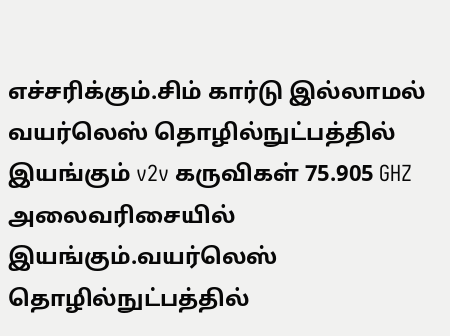எச்சரிக்கும்.சிம் கார்டு இல்லாமல் வயர்லெஸ் தொழில்நுட்பத்தில் இயங்கும் v2v கருவிகள் 75.905 GHZ அலைவரிசையில் இயங்கும்.வயர்லெஸ் தொழில்நுட்பத்தில்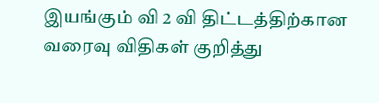இயங்கும் வி 2 வி திட்டத்திற்கான வரைவு விதிகள் குறித்து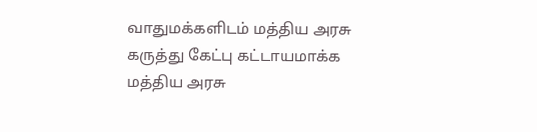வாதுமக்களிடம் மத்திய அரசு கருத்து கேட்பு கட்டாயமாக்க மத்திய அரசு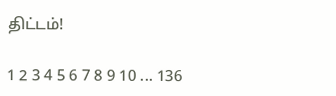திட்டம்!

1 2 3 4 5 6 7 8 9 10 ... 136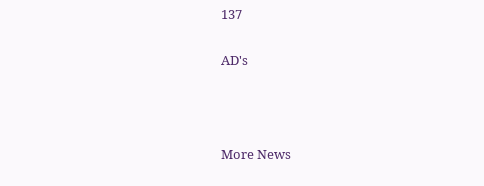137

AD's



More News